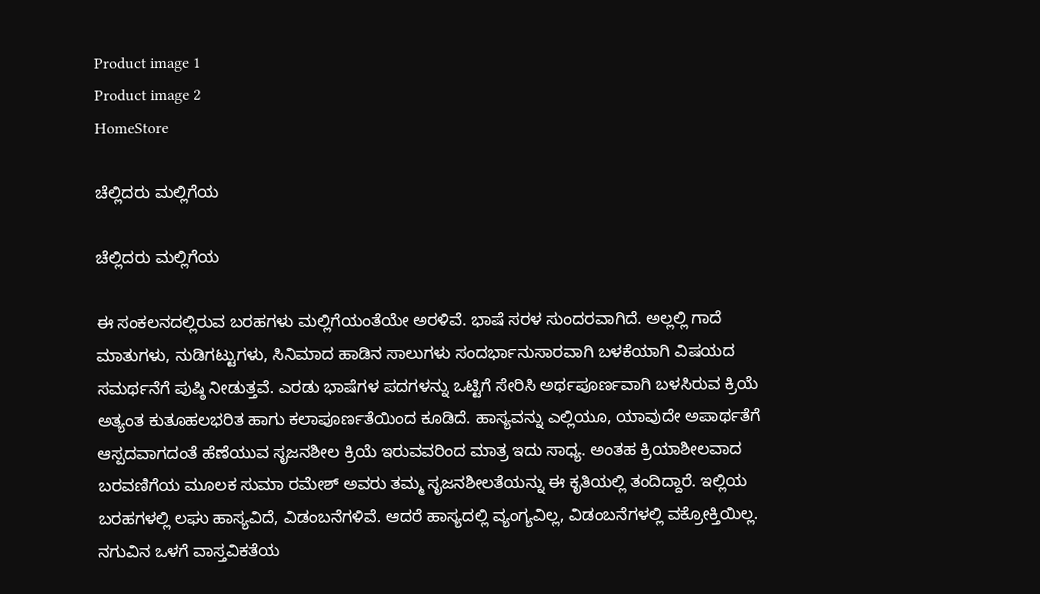Product image 1
Product image 2
HomeStore

ಚೆಲ್ಲಿದರು ಮಲ್ಲಿಗೆಯ

ಚೆಲ್ಲಿದರು ಮಲ್ಲಿಗೆಯ

ಈ ಸಂಕಲನದಲ್ಲಿರುವ ಬರಹಗಳು ಮಲ್ಲಿಗೆಯಂತೆಯೇ ಅರಳಿವೆ. ಭಾಷೆ ಸರಳ ಸುಂದರವಾಗಿದೆ. ಅಲ್ಲಲ್ಲಿ ಗಾದೆ ಮಾತುಗಳು, ನುಡಿಗಟ್ಟುಗಳು, ಸಿನಿಮಾದ ಹಾಡಿನ ಸಾಲುಗಳು ಸಂದರ್ಭಾನುಸಾರವಾಗಿ ಬಳಕೆಯಾಗಿ ವಿಷಯದ ಸಮರ್ಥನೆಗೆ ಪುಷ್ಠಿ ನೀಡುತ್ತವೆ. ಎರಡು ಭಾಷೆಗಳ ಪದಗಳನ್ನು ಒಟ್ಟಿಗೆ ಸೇರಿಸಿ ಅರ್ಥಪೂರ್ಣವಾಗಿ ಬಳಸಿರುವ ಕ್ರಿಯೆ ಅತ್ಯಂತ ಕುತೂಹಲಭರಿತ ಹಾಗು ಕಲಾಪೂರ್ಣತೆಯಿಂದ ಕೂಡಿದೆ. ಹಾಸ್ಯವನ್ನು ಎಲ್ಲಿಯೂ, ಯಾವುದೇ ಅಪಾರ್ಥತೆಗೆ ಆಸ್ಪದವಾಗದಂತೆ ಹೆಣೆಯುವ ಸೃಜನಶೀಲ ಕ್ರಿಯೆ ಇರುವವರಿಂದ ಮಾತ್ರ ಇದು ಸಾಧ್ಯ. ಅಂತಹ ಕ್ರಿಯಾಶೀಲವಾದ ಬರವಣಿಗೆಯ ಮೂಲಕ ಸುಮಾ ರಮೇಶ್ ಅವರು ತಮ್ಮ ಸೃಜನಶೀಲತೆಯನ್ನು ಈ ಕೃತಿಯಲ್ಲಿ ತಂದಿದ್ದಾರೆ. ಇಲ್ಲಿಯ ಬರಹಗಳಲ್ಲಿ ಲಘು ಹಾಸ್ಯವಿದೆ, ವಿಡಂಬನೆಗಳಿವೆ. ಆದರೆ ಹಾಸ್ಯದಲ್ಲಿ ವ್ಯಂಗ್ಯವಿಲ್ಲ, ವಿಡಂಬನೆಗಳಲ್ಲಿ ವಕ್ರೋಕ್ತಿಯಿಲ್ಲ. ನಗುವಿನ ಒಳಗೆ ವಾಸ್ತವಿಕತೆಯ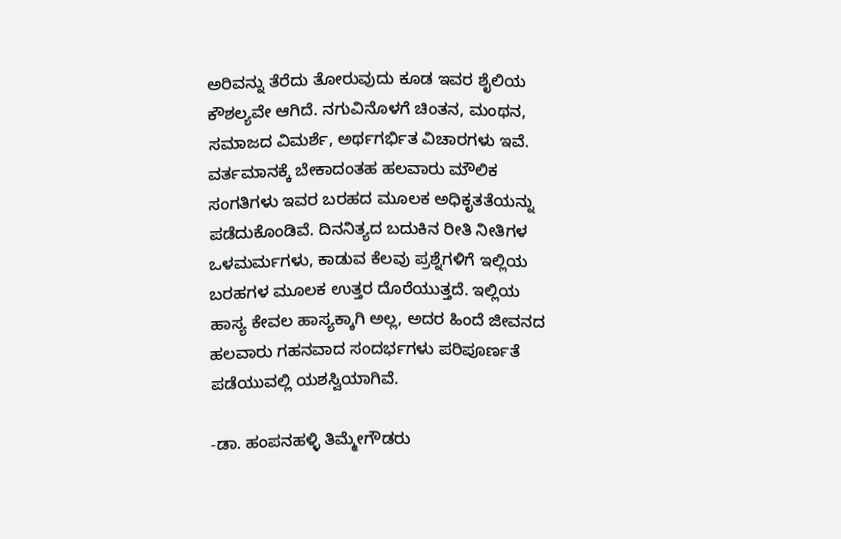ಅರಿವನ್ನು ತೆರೆದು ತೋರುವುದು ಕೂಡ ಇವರ ಶೈಲಿಯ ಕೌಶಲ್ಯವೇ ಆಗಿದೆ. ನಗುವಿನೊಳಗೆ ಚಿಂತನ, ಮಂಥನ, ಸಮಾಜದ ವಿಮರ್ಶೆ, ಅರ್ಥಗರ್ಭಿತ ವಿಚಾರಗಳು ಇವೆ. ವರ್ತಮಾನಕ್ಕೆ ಬೇಕಾದಂತಹ ಹಲವಾರು ಮೌಲಿಕ ಸಂಗತಿಗಳು ಇವರ ಬರಹದ ಮೂಲಕ ಅಧಿಕೃತತೆಯನ್ನು ಪಡೆದುಕೊಂಡಿವೆ. ದಿನನಿತ್ಯದ ಬದುಕಿನ ರೀತಿ ನೀತಿಗಳ ಒಳಮರ್ಮಗಳು, ಕಾಡುವ ಕೆಲವು ಪ್ರಶ್ನೆಗಳಿಗೆ ಇಲ್ಲಿಯ ಬರಹಗಳ ಮೂಲಕ ಉತ್ತರ ದೊರೆಯುತ್ತದೆ. ಇಲ್ಲಿಯ ಹಾಸ್ಯ ಕೇವಲ ಹಾಸ್ಯಕ್ಕಾಗಿ ಅಲ್ಲ, ಅದರ ಹಿಂದೆ ಜೀವನದ ಹಲವಾರು ಗಹನವಾದ ಸಂದರ್ಭಗಳು ಪರಿಪೂರ್ಣತೆ ಪಡೆಯುವಲ್ಲಿ ಯಶಸ್ವಿಯಾಗಿವೆ.

-ಡಾ. ಹಂಪನಹಳ್ಳಿ ತಿಮ್ಮೇಗೌಡರು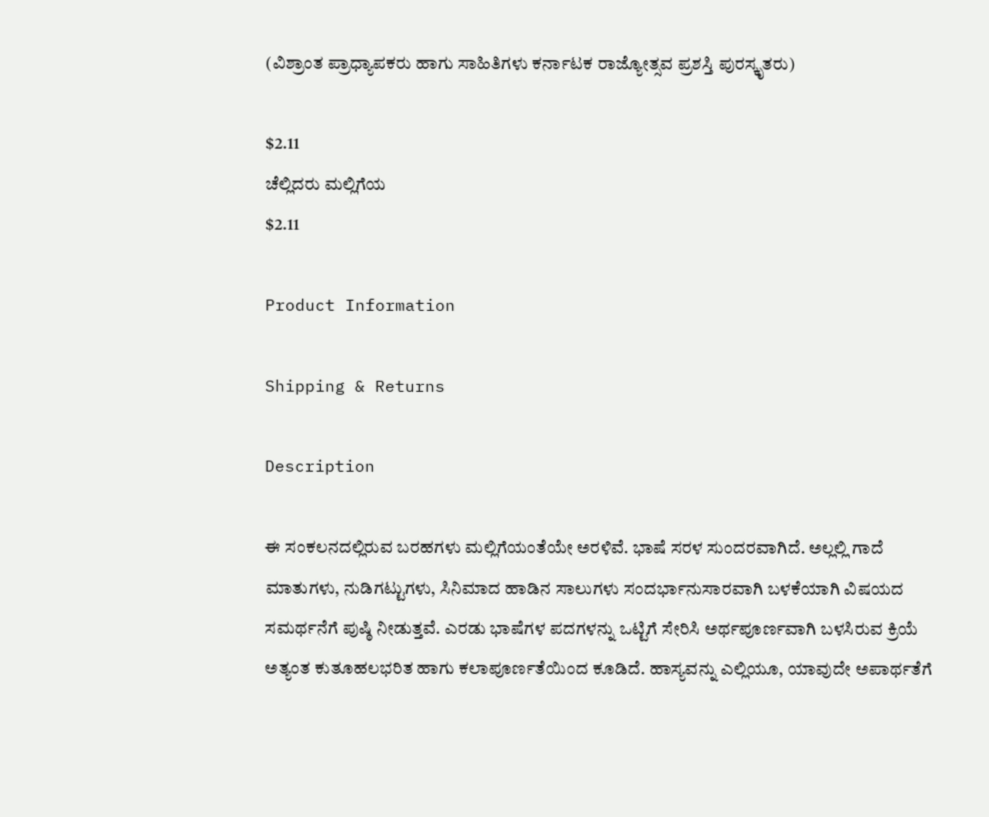(ವಿಶ್ರಾಂತ ಪ್ರಾಧ್ಯಾಪಕರು ಹಾಗು ಸಾಹಿತಿಗಳು ಕರ್ನಾಟಕ ರಾಜ್ಯೋತ್ಸವ ಪ್ರಶಸ್ತಿ ಪುರಸ್ಕೃತರು)

$2.11
ಚೆಲ್ಲಿದರು ಮಲ್ಲಿಗೆಯ
$2.11

Product Information

Shipping & Returns

Description

ಈ ಸಂಕಲನದಲ್ಲಿರುವ ಬರಹಗಳು ಮಲ್ಲಿಗೆಯಂತೆಯೇ ಅರಳಿವೆ. ಭಾಷೆ ಸರಳ ಸುಂದರವಾಗಿದೆ. ಅಲ್ಲಲ್ಲಿ ಗಾದೆ ಮಾತುಗಳು, ನುಡಿಗಟ್ಟುಗಳು, ಸಿನಿಮಾದ ಹಾಡಿನ ಸಾಲುಗಳು ಸಂದರ್ಭಾನುಸಾರವಾಗಿ ಬಳಕೆಯಾಗಿ ವಿಷಯದ ಸಮರ್ಥನೆಗೆ ಪುಷ್ಠಿ ನೀಡುತ್ತವೆ. ಎರಡು ಭಾಷೆಗಳ ಪದಗಳನ್ನು ಒಟ್ಟಿಗೆ ಸೇರಿಸಿ ಅರ್ಥಪೂರ್ಣವಾಗಿ ಬಳಸಿರುವ ಕ್ರಿಯೆ ಅತ್ಯಂತ ಕುತೂಹಲಭರಿತ ಹಾಗು ಕಲಾಪೂರ್ಣತೆಯಿಂದ ಕೂಡಿದೆ. ಹಾಸ್ಯವನ್ನು ಎಲ್ಲಿಯೂ, ಯಾವುದೇ ಅಪಾರ್ಥತೆಗೆ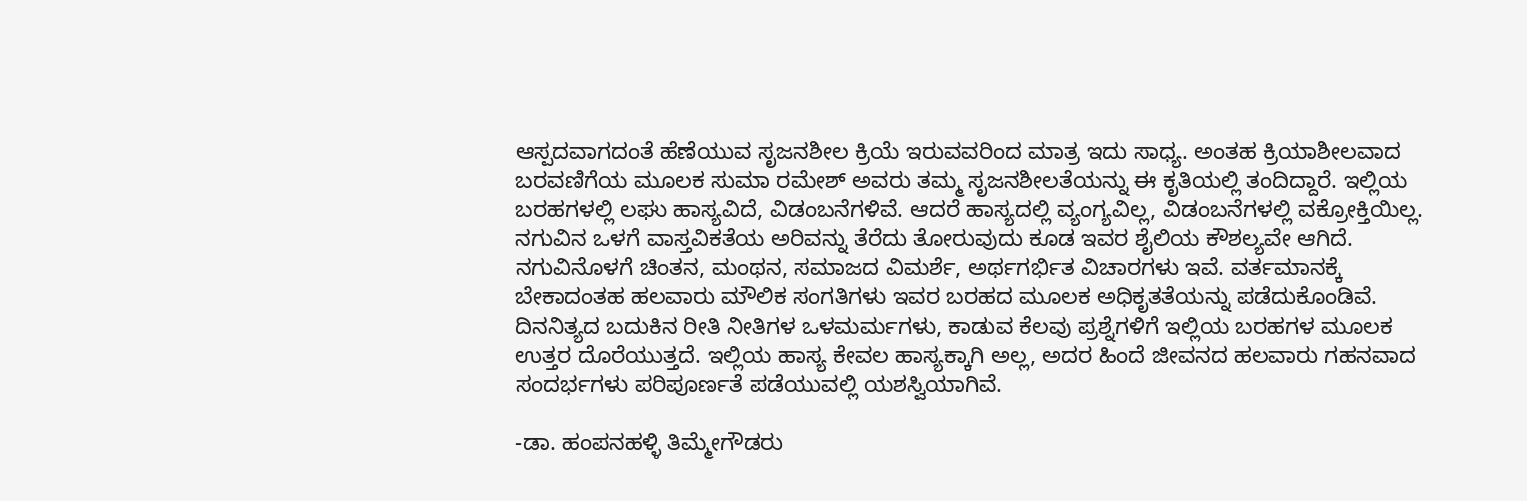ಆಸ್ಪದವಾಗದಂತೆ ಹೆಣೆಯುವ ಸೃಜನಶೀಲ ಕ್ರಿಯೆ ಇರುವವರಿಂದ ಮಾತ್ರ ಇದು ಸಾಧ್ಯ. ಅಂತಹ ಕ್ರಿಯಾಶೀಲವಾದ ಬರವಣಿಗೆಯ ಮೂಲಕ ಸುಮಾ ರಮೇಶ್ ಅವರು ತಮ್ಮ ಸೃಜನಶೀಲತೆಯನ್ನು ಈ ಕೃತಿಯಲ್ಲಿ ತಂದಿದ್ದಾರೆ. ಇಲ್ಲಿಯ ಬರಹಗಳಲ್ಲಿ ಲಘು ಹಾಸ್ಯವಿದೆ, ವಿಡಂಬನೆಗಳಿವೆ. ಆದರೆ ಹಾಸ್ಯದಲ್ಲಿ ವ್ಯಂಗ್ಯವಿಲ್ಲ, ವಿಡಂಬನೆಗಳಲ್ಲಿ ವಕ್ರೋಕ್ತಿಯಿಲ್ಲ. ನಗುವಿನ ಒಳಗೆ ವಾಸ್ತವಿಕತೆಯ ಅರಿವನ್ನು ತೆರೆದು ತೋರುವುದು ಕೂಡ ಇವರ ಶೈಲಿಯ ಕೌಶಲ್ಯವೇ ಆಗಿದೆ. ನಗುವಿನೊಳಗೆ ಚಿಂತನ, ಮಂಥನ, ಸಮಾಜದ ವಿಮರ್ಶೆ, ಅರ್ಥಗರ್ಭಿತ ವಿಚಾರಗಳು ಇವೆ. ವರ್ತಮಾನಕ್ಕೆ ಬೇಕಾದಂತಹ ಹಲವಾರು ಮೌಲಿಕ ಸಂಗತಿಗಳು ಇವರ ಬರಹದ ಮೂಲಕ ಅಧಿಕೃತತೆಯನ್ನು ಪಡೆದುಕೊಂಡಿವೆ. ದಿನನಿತ್ಯದ ಬದುಕಿನ ರೀತಿ ನೀತಿಗಳ ಒಳಮರ್ಮಗಳು, ಕಾಡುವ ಕೆಲವು ಪ್ರಶ್ನೆಗಳಿಗೆ ಇಲ್ಲಿಯ ಬರಹಗಳ ಮೂಲಕ ಉತ್ತರ ದೊರೆಯುತ್ತದೆ. ಇಲ್ಲಿಯ ಹಾಸ್ಯ ಕೇವಲ ಹಾಸ್ಯಕ್ಕಾಗಿ ಅಲ್ಲ, ಅದರ ಹಿಂದೆ ಜೀವನದ ಹಲವಾರು ಗಹನವಾದ ಸಂದರ್ಭಗಳು ಪರಿಪೂರ್ಣತೆ ಪಡೆಯುವಲ್ಲಿ ಯಶಸ್ವಿಯಾಗಿವೆ.

-ಡಾ. ಹಂಪನಹಳ್ಳಿ ತಿಮ್ಮೇಗೌಡರು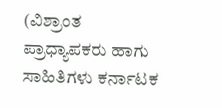(ವಿಶ್ರಾಂತ ಪ್ರಾಧ್ಯಾಪಕರು ಹಾಗು ಸಾಹಿತಿಗಳು ಕರ್ನಾಟಕ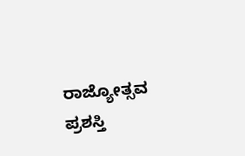ರಾಜ್ಯೋತ್ಸವ ಪ್ರಶಸ್ತಿ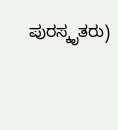ಪುರಸ್ಕೃತರು)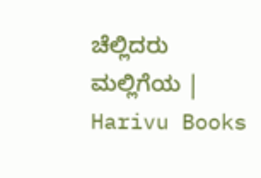ಚೆಲ್ಲಿದರು ಮಲ್ಲಿಗೆಯ | Harivu Books